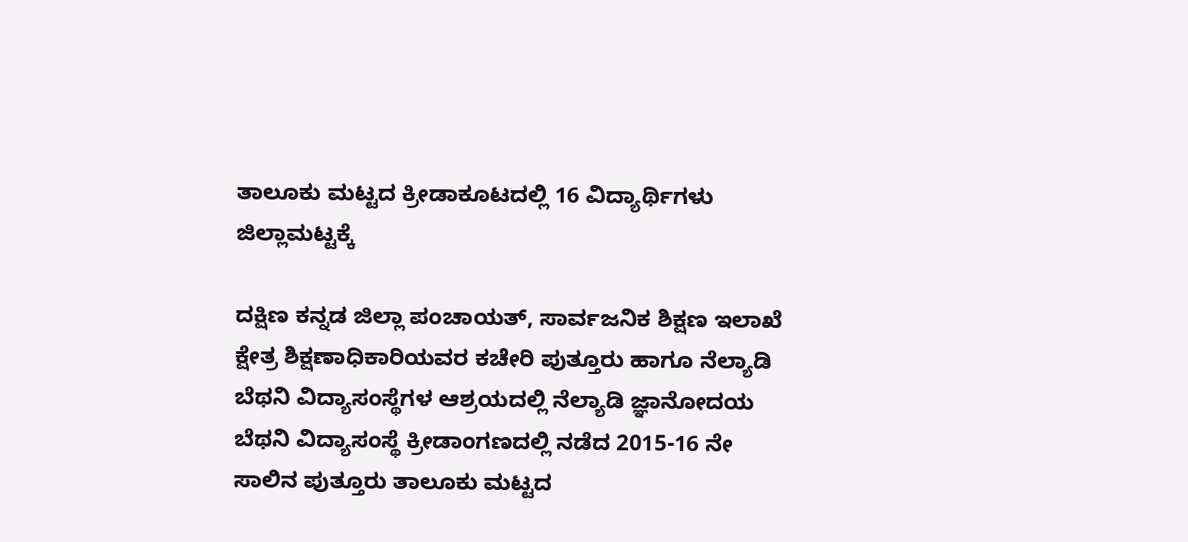ತಾಲೂಕು ಮಟ್ಟದ ಕ್ರೀಡಾಕೂಟದಲ್ಲಿ 16 ವಿದ್ಯಾರ್ಥಿಗಳು ಜಿಲ್ಲಾಮಟ್ಟಕ್ಕೆ

ದಕ್ಷಿಣ ಕನ್ನಡ ಜಿಲ್ಲಾ ಪಂಚಾಯತ್, ಸಾರ್ವಜನಿಕ ಶಿಕ್ಷಣ ಇಲಾಖೆ ಕ್ಷೇತ್ರ ಶಿಕ್ಷಣಾಧಿಕಾರಿಯವರ ಕಚೇರಿ ಪುತ್ತೂರು ಹಾಗೂ ನೆಲ್ಯಾಡಿ ಬೆಥನಿ ವಿದ್ಯಾಸಂಸ್ಥೆಗಳ ಆಶ್ರಯದಲ್ಲಿ ನೆಲ್ಯಾಡಿ ಜ್ಞಾನೋದಯ ಬೆಥನಿ ವಿದ್ಯಾಸಂಸ್ಥೆ ಕ್ರೀಡಾಂಗಣದಲ್ಲಿ ನಡೆದ 2015-16 ನೇ ಸಾಲಿನ ಪುತ್ತೂರು ತಾಲೂಕು ಮಟ್ಟದ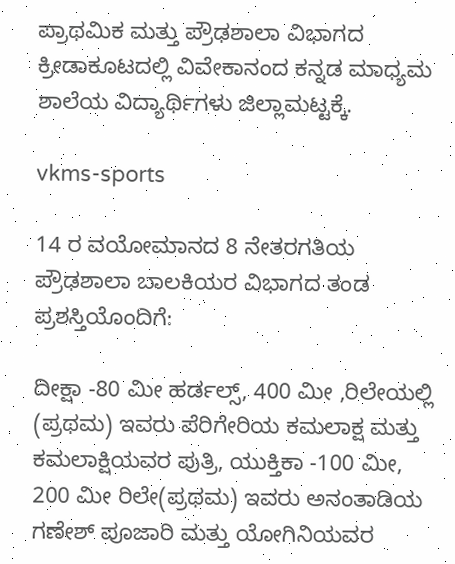ಪ್ರಾಥಮಿಕ ಮತ್ತು ಪ್ರೌಢಶಾಲಾ ವಿಭಾಗದ ಕ್ರೀಡಾಕೂಟದಲ್ಲಿ ವಿವೇಕಾನಂದ ಕನ್ನಡ ಮಾಧ್ಯಮ ಶಾಲೆಯ ವಿದ್ಯಾರ್ಥಿಗಳು ಜಿಲ್ಲಾಮಟ್ಟಕ್ಕೆ.

vkms-sports

14 ರ ವಯೋಮಾನದ 8 ನೇತರಗತಿಯ ಪ್ರೌಢಶಾಲಾ ಬಾಲಕಿಯರ ವಿಭಾಗದ ತಂಡ ಪ್ರಶಸ್ತಿಯೊಂದಿಗೆ:

ದೀಕ್ಷಾ -80 ಮೀ ಹರ್ಡಲ್ಸ್, 400 ಮೀ ,ರಿಲೇಯಲ್ಲಿ (ಪ್ರಥಮ) ಇವರು ಪೆರಿಗೇರಿಯ ಕಮಲಾಕ್ಷ ಮತ್ತು ಕಮಲಾಕ್ಷಿಯವರ ಪುತ್ರಿ, ಯುಕ್ತಿಕಾ -100 ಮೀ, 200 ಮೀ ರಿಲೇ(ಪ್ರಥಮ) ಇವರು ಅನಂತಾಡಿಯ ಗಣೇಶ್ ಪೂಜಾರಿ ಮತ್ತು ಯೋಗಿನಿಯವರ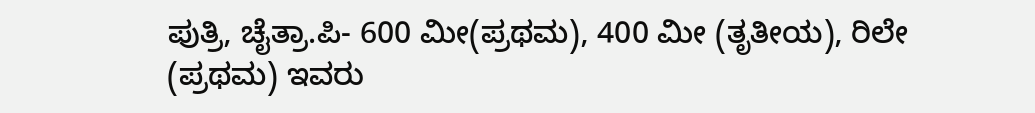ಪುತ್ರಿ, ಚೈತ್ರಾ.ಪಿ- 600 ಮೀ(ಪ್ರಥಮ), 400 ಮೀ (ತೃತೀಯ), ರಿಲೇ (ಪ್ರಥಮ) ಇವರು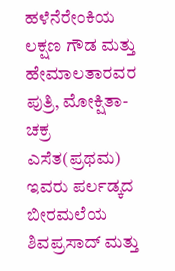ಹಳೆನೆರೇಂಕಿಯ ಲಕ್ಷಣ ಗೌಡ ಮತ್ತು ಹೇಮಾಲತಾರವರ ಪುತ್ರಿ, ಮೋಕ್ಷಿತಾ- ಚಕ್ರ ಎಸೆತ(ಪ್ರಥಮ) ಇವರು ಪರ್ಲಡ್ಕದ ಬೀರಮಲೆಯ ಶಿವಪ್ರಸಾದ್ ಮತ್ತು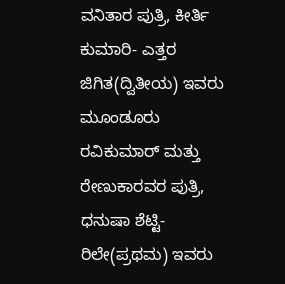ವನಿತಾರ ಪುತ್ರಿ, ಕೀರ್ತಿ ಕುಮಾರಿ- ಎತ್ತರ ಜಿಗಿತ(ದ್ವಿತೀಯ) ಇವರು ಮೂಂಡೂರು ರವಿಕುಮಾರ್ ಮತ್ತು ರೇಣುಕಾರವರ ಪುತ್ರಿ, ಧನುಷಾ ಶೆಟ್ಟಿ- ರಿಲೇ(ಪ್ರಥಮ) ಇವರು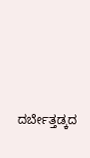ದರ್ಬೇತ್ತಡ್ಕದ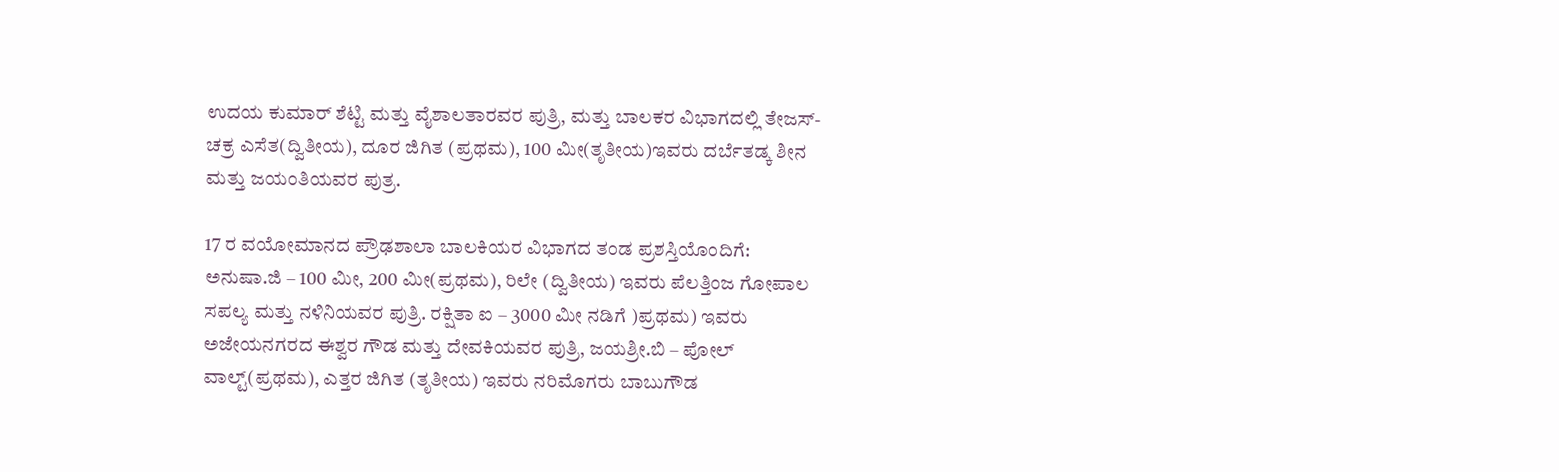ಉದಯ ಕುಮಾರ್ ಶೆಟ್ಟಿ ಮತ್ತು ವೈಶಾಲತಾರವರ ಪುತ್ರಿ, ಮತ್ತು ಬಾಲಕರ ವಿಭಾಗದಲ್ಲಿ ತೇಜಸ್- ಚಕ್ರ ಎಸೆತ(ದ್ವಿತೀಯ), ದೂರ ಜಿಗಿತ (ಪ್ರಥಮ), 100 ಮೀ(ತೃತೀಯ)ಇವರು ದರ್ಬೆತಡ್ಕ ಶೀನ ಮತ್ತು ಜಯಂತಿಯವರ ಪುತ್ರ.

17 ರ ವಯೋಮಾನದ ಪ್ರೌಢಶಾಲಾ ಬಾಲಕಿಯರ ವಿಭಾಗದ ತಂಡ ಪ್ರಶಸ್ತಿಯೊಂದಿಗೆ:
ಅನುಷಾ.ಜಿ – 100 ಮೀ, 200 ಮೀ(ಪ್ರಥಮ), ರಿಲೇ (ದ್ವಿತೀಯ) ಇವರು ಪೆಲತ್ತಿಂಜ ಗೋಪಾಲ ಸಪಲ್ಯ ಮತ್ತು ನಳಿನಿಯವರ ಪುತ್ರಿ. ರಕ್ಷಿತಾ ಐ – 3000 ಮೀ ನಡಿಗೆ )ಪ್ರಥಮ) ಇವರು ಅಜೇಯನಗರದ ಈಶ್ವರ ಗೌಡ ಮತ್ತು ದೇವಕಿಯವರ ಪುತ್ರಿ, ಜಯಶ್ರೀ.ಬಿ – ಪೋಲ್ ವಾಲ್ಟ್(ಪ್ರಥಮ), ಎತ್ತರ ಜಿಗಿತ (ತೃತೀಯ) ಇವರು ನರಿಮೊಗರು ಬಾಬುಗೌಡ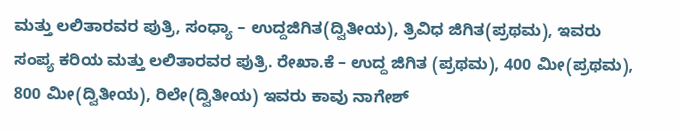ಮತ್ತು ಲಲಿತಾರವರ ಪುತ್ರಿ, ಸಂಧ್ಯಾ – ಉದ್ದಜಿಗಿತ(ದ್ವಿತೀಯ), ತ್ರಿವಿಧ ಜಿಗಿತ(ಪ್ರಥಮ), ಇವರು ಸಂಪ್ಯ ಕರಿಯ ಮತ್ತು ಲಲಿತಾರವರ ಪುತ್ರಿ. ರೇಖಾ.ಕೆ – ಉದ್ದ ಜಿಗಿತ (ಪ್ರಥಮ), 400 ಮೀ(ಪ್ರಥಮ), 800 ಮೀ(ದ್ವಿತೀಯ), ರಿಲೇ(ದ್ವಿತೀಯ) ಇವರು ಕಾವು ನಾಗೇಶ್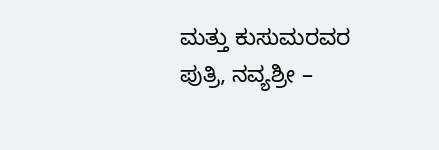ಮತ್ತು ಕುಸುಮರವರ ಪುತ್ರಿ, ನವ್ಯಶ್ರೀ –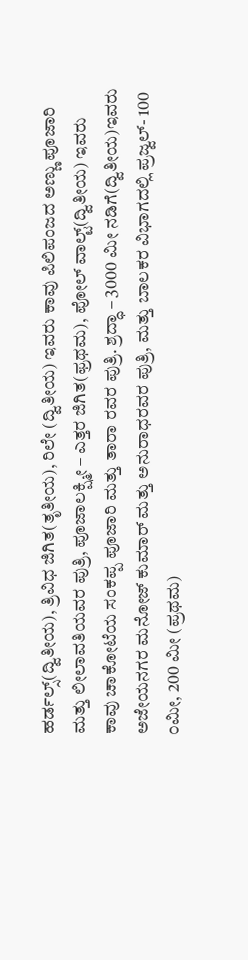ಹರ್ಡಲ್ಸ್(ದ್ವಿತೀಯ), ತ್ರಿವಿಧ ಜಿಗಿತ(ತೃತೀಯ), ರಿಲೇ (ದ್ವಿತೀಯ) ಇವರು ಕಾವು ಪಿಲಿಪಂಜದ ಅಣ್ಣು ಪೂಜಾರಿ ಮತ್ತು ಲೀಲಾವತಿಯವರ ಪುತ್ರಿ, ಪೂಜಾಲಕ್ಷ್ಮೀ – ಎತ್ತರ ಜಿಗಿತ(ಫ್ರಥಮ), ಪೋಲ್ ವಾಲ್ಟ್(ದ್ವಿತೀಯ) ಇವರು ಕಾವು ಚಾಕೋಟೆಯ ಸಂಕಪ್ಪ ಪೂಜಾರಿ ಮತ್ತು ತಾರಾ ರವರ ಪುತ್ರಿ. ಶ್ರದ್ಧಾ – 3000 ಮೀ ನಡಿಗೆ(ದ್ವಿತೀಯ)ಇವರು ಅಜೇಯನಗರ ಮನೋಜ್ ಕುಮಾರ್ ಮತ್ತು ಅನುರಾಧರವರ ಪುತ್ರಿ, ಮತ್ತು ಬಾಲಕರ ವಿಭಾಗದಲ್ಲಿ ಪ್ರಜ್ವಲ್- 100 ೦ಮೀ, 200 ಮೀ (ಪ್ರಥಮ)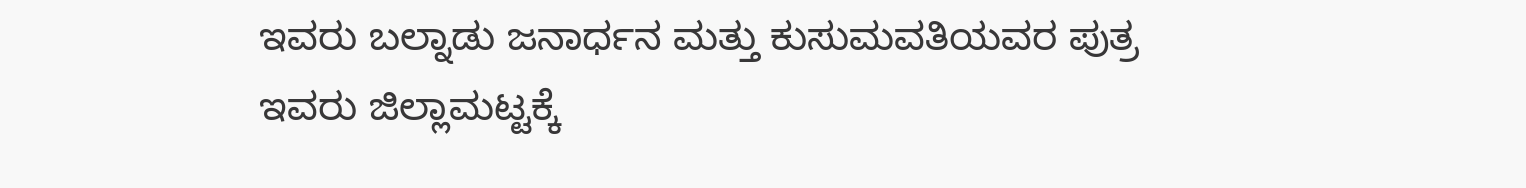ಇವರು ಬಲ್ನಾಡು ಜನಾರ್ಧನ ಮತ್ತು ಕುಸುಮವತಿಯವರ ಪುತ್ರ ಇವರು ಜಿಲ್ಲಾಮಟ್ಟಕ್ಕೆ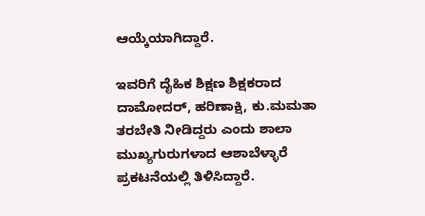ಆಯ್ಕೆಯಾಗಿದ್ದಾರೆ.

ಇವರಿಗೆ ದೈಹಿಕ ಶಿಕ್ಷಣ ಶಿಕ್ಷಕರಾದ ದಾಮೋದರ್, ಹರಿಣಾಕ್ಷಿ, ಕು.ಮಮತಾ ತರಬೇತಿ ನೀಡಿದ್ದರು ಎಂದು ಶಾಲಾ ಮುಖ್ಯಗುರುಗಳಾದ ಆಶಾಬೆಳ್ಳಾರೆ ಪ್ರಕಟನೆಯಲ್ಲಿ ತಿಳಿಸಿದ್ದಾರೆ.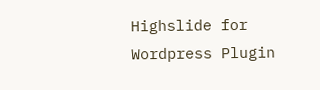Highslide for Wordpress Plugin